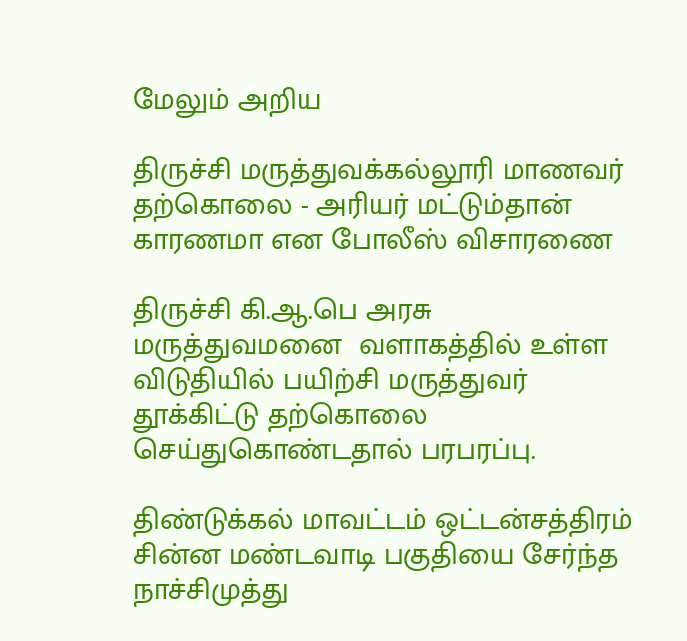மேலும் அறிய

திருச்சி மருத்துவக்கல்லூரி மாணவர் தற்கொலை - அரியர் மட்டும்தான் காரணமா என போலீஸ் விசாரணை

திருச்சி கி.ஆ.பெ அரசு மருத்துவமனை  வளாகத்தில் உள்ள விடுதியில் பயிற்சி மருத்துவர் தூக்கிட்டு தற்கொலை செய்துகொண்டதால் பரபரப்பு.

திண்டுக்கல் மாவட்டம் ஒட்டன்சத்திரம் சின்ன மண்டவாடி பகுதியை சேர்ந்த  நாச்சிமுத்து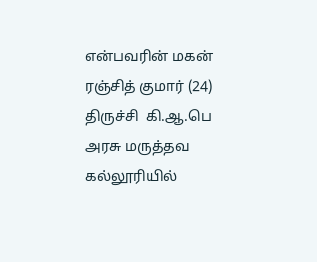என்பவரின் மகன் ரஞ்சித் குமார் (24) திருச்சி  கி.ஆ.பெ அரசு மருத்தவ கல்லூரியில்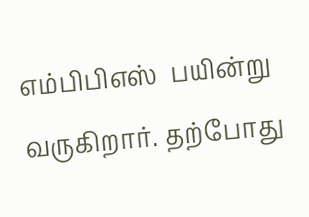எம்பிபிஎஸ்  பயின்று வருகிறார். தற்போது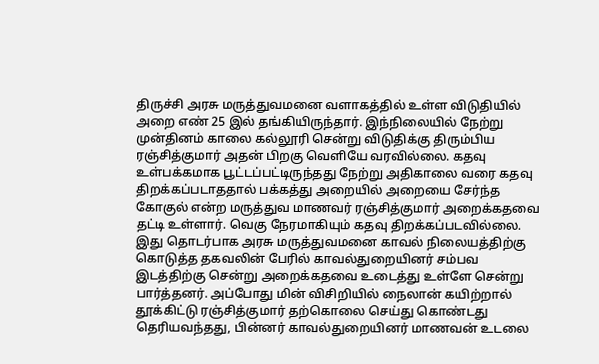திருச்சி அரசு மருத்துவமனை வளாகத்தில் உள்ள விடுதியில் அறை எண் 25 இல் தங்கியிருந்தார். இந்நிலையில் நேற்று முன்தினம் காலை கல்லூரி சென்று விடுதிக்கு திரும்பிய ரஞ்சித்குமார் அதன் பிறகு வெளியே வரவில்லை. கதவு உள்பக்கமாக பூட்டப்பட்டிருந்தது நேற்று அதிகாலை வரை கதவு திறக்கப்படாததால் பக்கத்து அறையில் அறையை சேர்ந்த கோகுல் என்ற மருத்துவ மாணவர் ரஞ்சித்குமார் அறைக்கதவை தட்டி உள்ளார். வெகு நேரமாகியும் கதவு திறக்கப்படவில்லை. இது தொடர்பாக அரசு மருத்துவமனை காவல் நிலையத்திற்கு கொடுத்த தகவலின் பேரில் காவல்துறையினர் சம்பவ இடத்திற்கு சென்று அறைக்கதவை உடைத்து உள்ளே சென்று பார்த்தனர். அப்போது மின் விசிறியில் நைலான் கயிற்றால் தூக்கிட்டு ரஞ்சித்குமார் தற்கொலை செய்து கொண்டது தெரியவந்தது, பின்னர் காவல்துறையினர் மாணவன் உடலை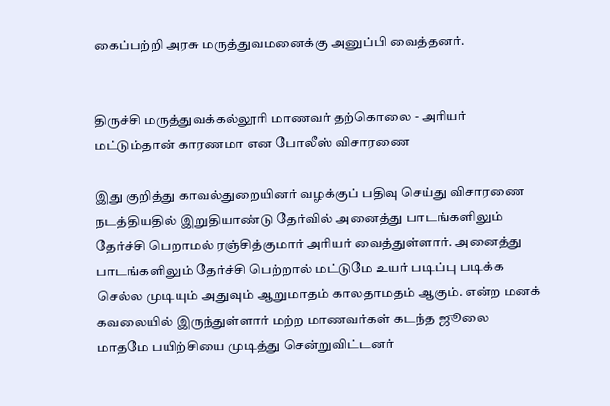கைப்பற்றி அரசு மருத்துவமனைக்கு அனுப்பி வைத்தனர்.


திருச்சி மருத்துவக்கல்லூரி மாணவர் தற்கொலை - அரியர் மட்டும்தான் காரணமா என போலீஸ் விசாரணை

இது குறித்து காவல்துறையினர் வழக்குப் பதிவு செய்து விசாரணை நடத்தியதில் இறுதியாண்டு தேர்வில் அனைத்து பாடங்களிலும் தேர்ச்சி பெறாமல் ரஞ்சித்குமார் அரியர் வைத்துள்ளார். அனைத்து பாடங்களிலும் தேர்ச்சி பெற்றால் மட்டுமே உயர் படிப்பு படிக்க செல்ல முடியும் அதுவும் ஆறுமாதம் காலதாமதம் ஆகும். என்ற மனக் கவலையில் இருந்துள்ளார் மற்ற மாணவர்கள் கடந்த ஜூலை மாதமே பயிற்சியை முடித்து சென்றுவிட்டனர்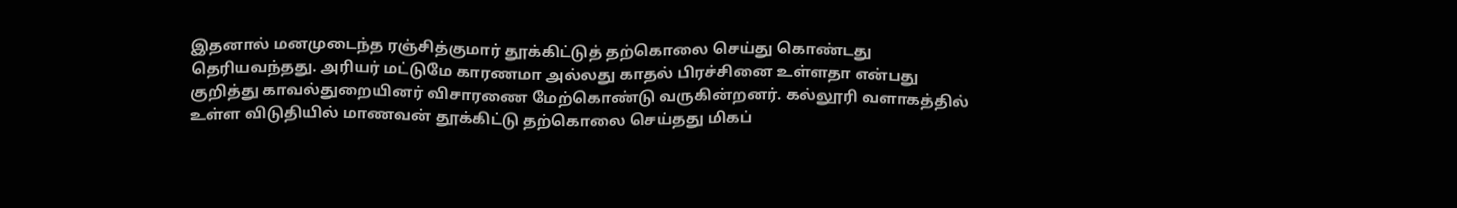இதனால் மனமுடைந்த ரஞ்சித்குமார் தூக்கிட்டுத் தற்கொலை செய்து கொண்டது தெரியவந்தது. அரியர் மட்டுமே காரணமா அல்லது காதல் பிரச்சினை உள்ளதா என்பது குறித்து காவல்துறையினர் விசாரணை மேற்கொண்டு வருகின்றனர். கல்லூரி வளாகத்தில் உள்ள விடுதியில் மாணவன் தூக்கிட்டு தற்கொலை செய்தது மிகப்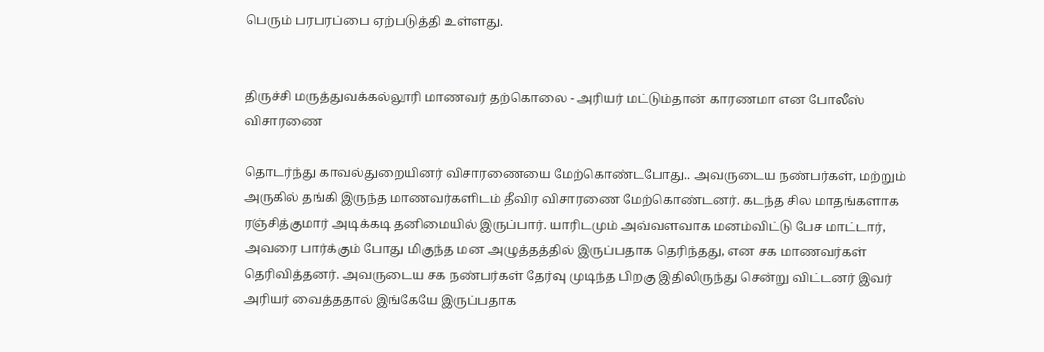பெரும் பரபரப்பை ஏற்படுத்தி உள்ளது.


திருச்சி மருத்துவக்கல்லூரி மாணவர் தற்கொலை - அரியர் மட்டும்தான் காரணமா என போலீஸ் விசாரணை

தொடர்ந்து காவல்துறையினர் விசாரணையை மேற்கொண்டபோது.. அவருடைய நண்பர்கள், மற்றும் அருகில் தங்கி இருந்த மாணவர்களிடம் தீவிர விசாரணை மேற்கொண்டனர். கடந்த சில மாதங்களாக ரஞ்சித்குமார் அடிக்கடி தனிமையில் இருப்பார். யாரிடமும் அவ்வளவாக மனம்விட்டு பேச மாட்டார், அவரை பார்க்கும் போது மிகுந்த மன அழுத்தத்தில் இருப்பதாக தெரிந்தது, என சக மாணவர்கள் தெரிவித்தனர். அவருடைய சக நண்பர்கள் தேர்வு முடிந்த பிறகு இதிலிருந்து சென்று விட்டனர் இவர் அரியர் வைத்ததால் இங்கேயே இருப்பதாக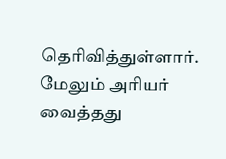தெரிவித்துள்ளார். மேலும் அரியர் வைத்தது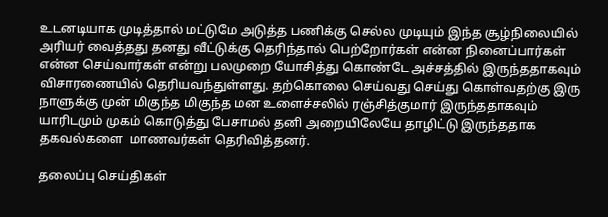உடனடியாக முடித்தால் மட்டுமே அடுத்த பணிக்கு செல்ல முடியும் இந்த சூழ்நிலையில் அரியர் வைத்தது தனது வீட்டுக்கு தெரிந்தால் பெற்றோர்கள் என்ன நினைப்பார்கள் என்ன செய்வார்கள் என்று பலமுறை யோசித்து கொண்டே அச்சத்தில் இருந்ததாகவும் விசாரணையில் தெரியவந்துள்ளது. தற்கொலை செய்வது செய்து கொள்வதற்கு இரு நாளுக்கு முன் மிகுந்த மிகுந்த மன உளைச்சலில் ரஞ்சித்குமார் இருந்ததாகவும் யாரிடமும் முகம் கொடுத்து பேசாமல் தனி அறையிலேயே தாழிட்டு இருந்ததாக தகவல்களை  மாணவர்கள் தெரிவித்தனர்.

தலைப்பு செய்திகள்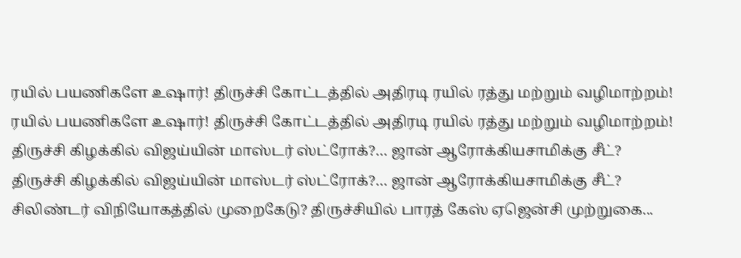ரயில் பயணிகளே உஷார்! திருச்சி கோட்டத்தில் அதிரடி ரயில் ரத்து மற்றும் வழிமாற்றம்!
ரயில் பயணிகளே உஷார்! திருச்சி கோட்டத்தில் அதிரடி ரயில் ரத்து மற்றும் வழிமாற்றம்!
திருச்சி கிழக்கில் விஜய்யின் மாஸ்டர் ஸ்ட்ரோக்?… ஜான் ஆரோக்கியசாமிக்கு சீட்?
திருச்சி கிழக்கில் விஜய்யின் மாஸ்டர் ஸ்ட்ரோக்?… ஜான் ஆரோக்கியசாமிக்கு சீட்?
சிலிண்டர் விநியோகத்தில் முறைகேடு? திருச்சியில் பாரத் கேஸ் ஏஜென்சி முற்றுகை...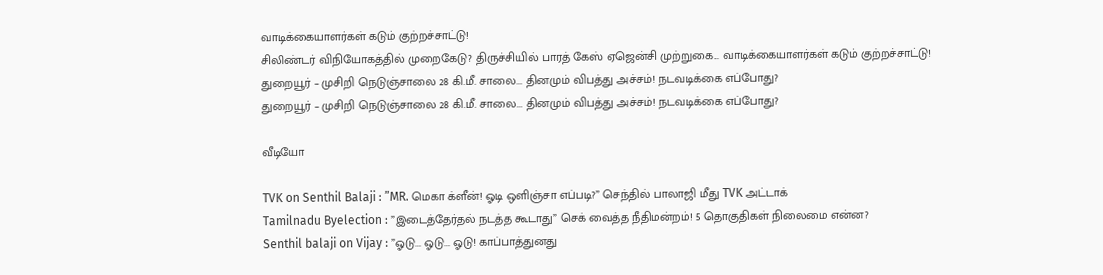வாடிக்கையாளர்கள் கடும் குற்றச்சாட்டு!
சிலிண்டர் விநியோகத்தில் முறைகேடு? திருச்சியில் பாரத் கேஸ் ஏஜென்சி முற்றுகை... வாடிக்கையாளர்கள் கடும் குற்றச்சாட்டு!
துறையூர் – முசிறி நெடுஞ்சாலை 28 கி.மீ. சாலை... தினமும் விபத்து அச்சம்! நடவடிக்கை எப்போது?
துறையூர் – முசிறி நெடுஞ்சாலை 28 கி.மீ. சாலை... தினமும் விபத்து அச்சம்! நடவடிக்கை எப்போது?

வீடியோ

TVK on Senthil Balaji : ”MR. மெகா க்ளீன்! ஓடி ஒளிஞ்சா எப்படி?” செந்தில் பாலாஜி மீது TVK அட்டாக்
Tamilnadu Byelection : ”இடைத்தேர்தல் நடத்த கூடாது” செக் வைத்த நீதிமன்றம்! 5 தொகுதிகள் நிலைமை என்ன?
Senthil balaji on Vijay : ”ஓடு... ஓடு... ஓடு! காப்பாத்துனது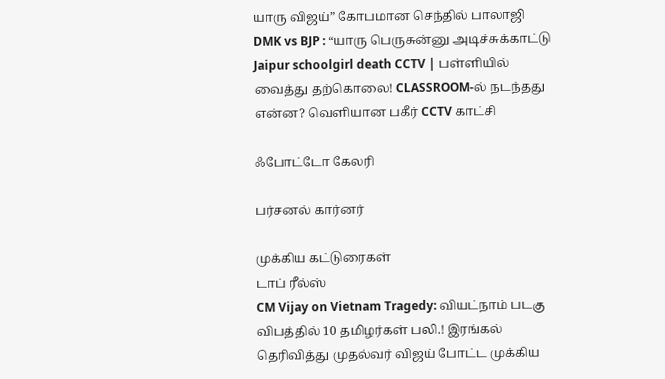யாரு விஜய்” கோபமான செந்தில் பாலாஜி
DMK vs BJP : “யாரு பெருசுன்னு அடிச்சுக்காட்டு
Jaipur schoolgirl death CCTV | பள்ளியில் வைத்து தற்கொலை! CLASSROOM-ல் நடந்தது என்ன? வெளியான பகீர் CCTV காட்சி

ஃபோட்டோ கேலரி

பர்சனல் கார்னர்

முக்கிய கட்டுரைகள்
டாப் ரீல்ஸ்
CM Vijay on Vietnam Tragedy: வியட்நாம் படகு விபத்தில் 10 தமிழர்கள் பலி.! இரங்கல் தெரிவித்து முதல்வர் விஜய் போட்ட முக்கிய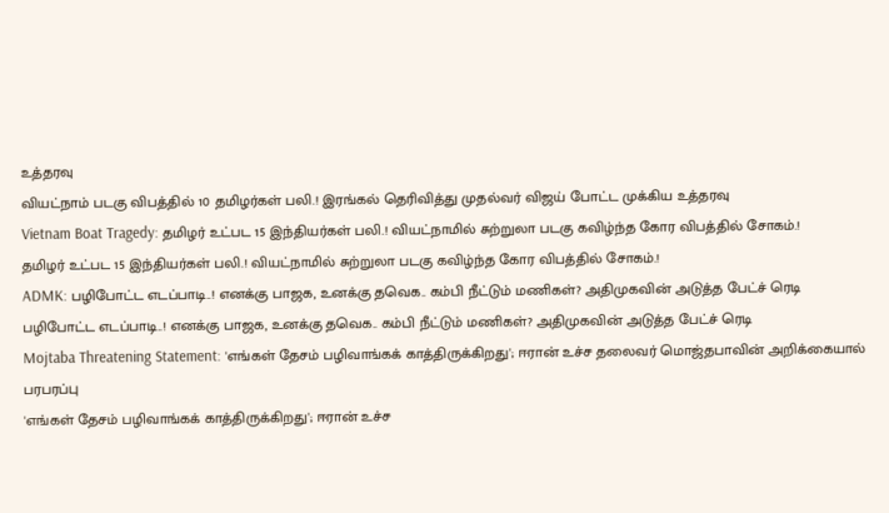உத்தரவு
வியட்நாம் படகு விபத்தில் 10 தமிழர்கள் பலி.! இரங்கல் தெரிவித்து முதல்வர் விஜய் போட்ட முக்கிய உத்தரவு
Vietnam Boat Tragedy: தமிழர் உட்பட 15 இந்தியர்கள் பலி.! வியட்நாமில் சுற்றுலா படகு கவிழ்ந்த கோர விபத்தில் சோகம்.!
தமிழர் உட்பட 15 இந்தியர்கள் பலி.! வியட்நாமில் சுற்றுலா படகு கவிழ்ந்த கோர விபத்தில் சோகம்.!
ADMK: பழிபோட்ட எடப்பாடி..! எனக்கு பாஜக, உனக்கு தவெக.. கம்பி நீட்டும் மணிகள்? அதிமுகவின் அடுத்த பேட்ச் ரெடி
பழிபோட்ட எடப்பாடி..! எனக்கு பாஜக, உனக்கு தவெக.. கம்பி நீட்டும் மணிகள்? அதிமுகவின் அடுத்த பேட்ச் ரெடி
Mojtaba Threatening Statement: 'எங்கள் தேசம் பழிவாங்கக் காத்திருக்கிறது'; ஈரான் உச்ச தலைவர் மொஜ்தபாவின் அறிக்கையால் பரபரப்பு
'எங்கள் தேசம் பழிவாங்கக் காத்திருக்கிறது'; ஈரான் உச்ச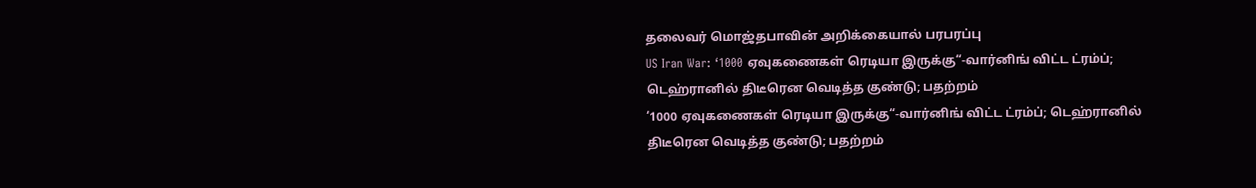தலைவர் மொஜ்தபாவின் அறிக்கையால் பரபரப்பு
US Iran War: ‘1000 ஏவுகணைகள் ரெடியா இருக்கு“-வார்னிங் விட்ட ட்ரம்ப்; டெஹ்ரானில் திடீரென வெடித்த குண்டு; பதற்றம்
‘1000 ஏவுகணைகள் ரெடியா இருக்கு“-வார்னிங் விட்ட ட்ரம்ப்; டெஹ்ரானில் திடீரென வெடித்த குண்டு; பதற்றம்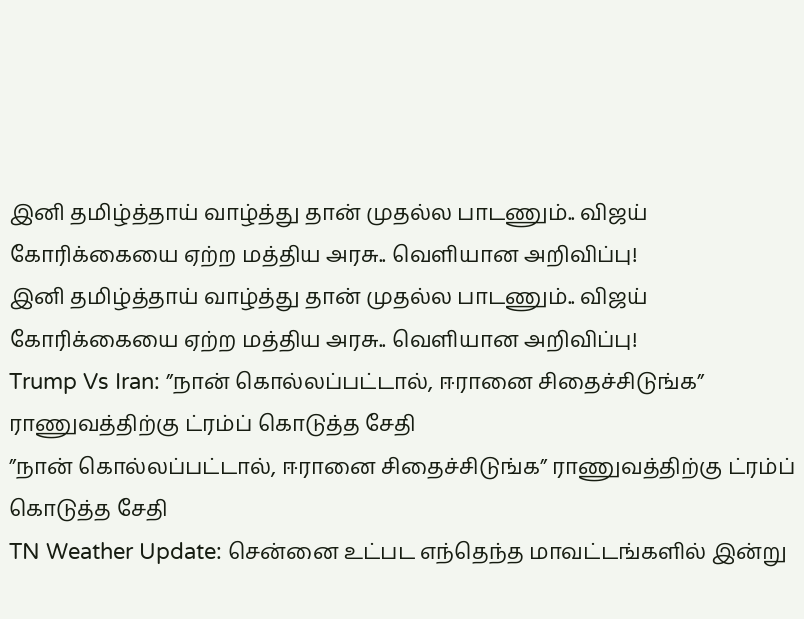இனி தமிழ்த்தாய் வாழ்த்து தான் முதல்ல பாடணும்.. விஜய் கோரிக்கையை ஏற்ற மத்திய அரசு.. வெளியான அறிவிப்பு!
இனி தமிழ்த்தாய் வாழ்த்து தான் முதல்ல பாடணும்.. விஜய் கோரிக்கையை ஏற்ற மத்திய அரசு.. வெளியான அறிவிப்பு!
Trump Vs Iran: ”நான் கொல்லப்பட்டால், ஈரானை சிதைச்சிடுங்க” ராணுவத்திற்கு ட்ரம்ப் கொடுத்த சேதி
”நான் கொல்லப்பட்டால், ஈரானை சிதைச்சிடுங்க” ராணுவத்திற்கு ட்ரம்ப் கொடுத்த சேதி
TN Weather Update: சென்னை உட்பட எந்தெந்த மாவட்டங்களில் இன்று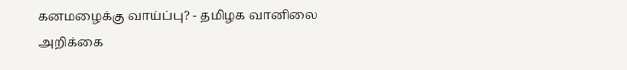கனமழைக்கு வாய்ப்பு? - தமிழக வானிலை அறிக்கை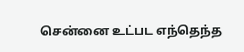சென்னை உட்பட எந்தெந்த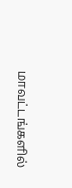மாவட்டங்களில்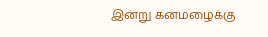இன்று கனமழைக்கு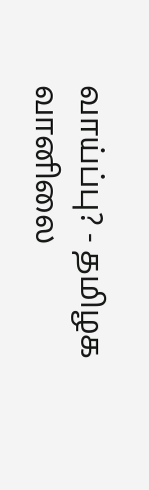வாய்ப்பு? - தமிழக வானிலை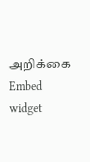அறிக்கை
Embed widget